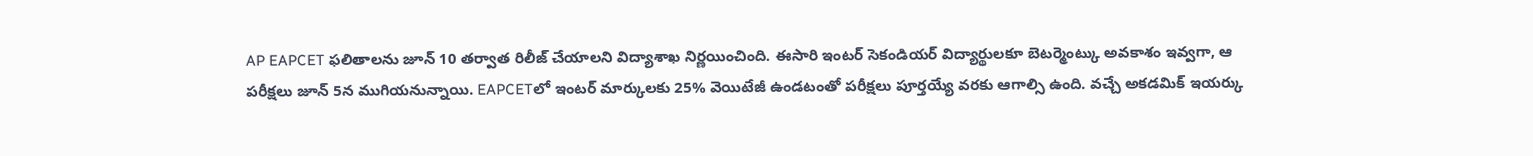AP EAPCET ఫలితాలను జూన్ 10 తర్వాత రిలీజ్ చేయాలని విద్యాశాఖ నిర్ణయించింది. ఈసారి ఇంటర్ సెకండియర్ విద్యార్థులకూ బెటర్మెంట్కు అవకాశం ఇవ్వగా, ఆ పరీక్షలు జూన్ 5న ముగియనున్నాయి. EAPCETలో ఇంటర్ మార్కులకు 25% వెయిటేజీ ఉండటంతో పరీక్షలు పూర్తయ్యే వరకు ఆగాల్సి ఉంది. వచ్చే అకడమిక్ ఇయర్కు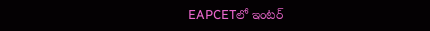EAPCETలో ఇంటర్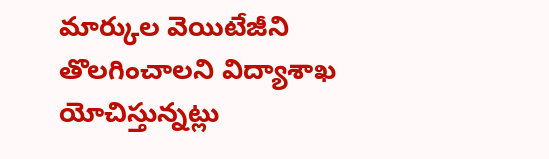మార్కుల వెయిటేజీని తొలగించాలని విద్యాశాఖ యోచిస్తున్నట్లు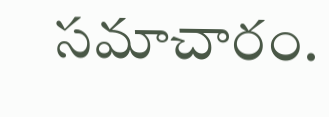సమాచారం.